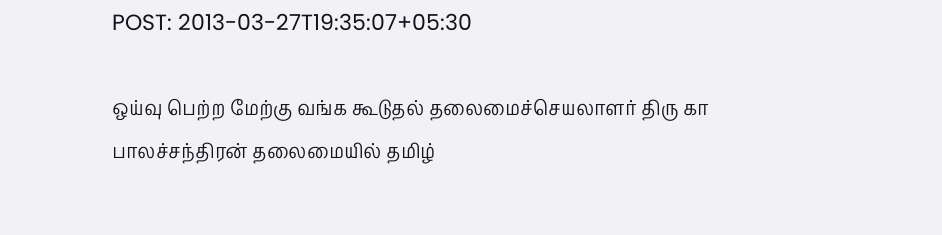POST: 2013-03-27T19:35:07+05:30

ஒய்வு பெற்ற மேற்கு வங்க கூடுதல் தலைமைச்செயலாளர் திரு கா பாலச்சந்திரன் தலைமையில் தமிழ்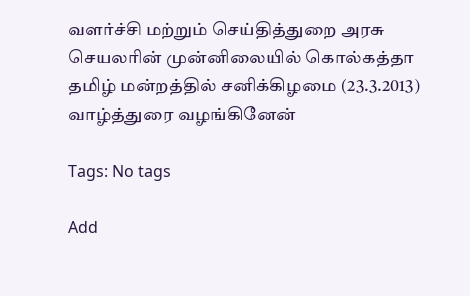வளர்ச்சி மற்றும் செய்தித்துறை அரசு செயலரின் முன்னிலையில் கொல்கத்தா தமிழ் மன்றத்தில் சனிக்கிழமை (23.3.2013) வாழ்த்துரை வழங்கினேன்

Tags: No tags

Add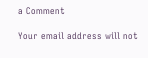a Comment

Your email address will not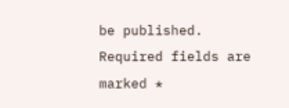be published. Required fields are marked *